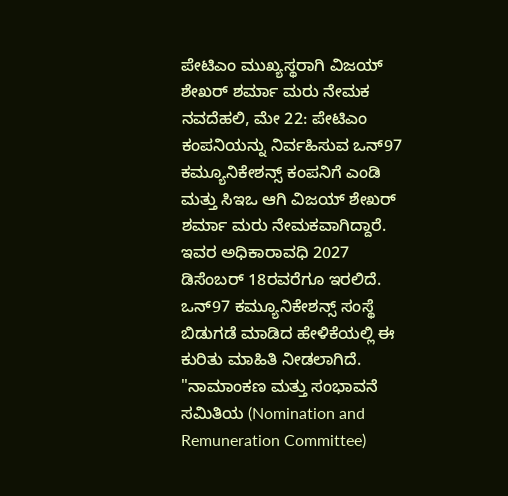ಪೇಟಿಎಂ ಮುಖ್ಯಸ್ಥರಾಗಿ ವಿಜಯ್ ಶೇಖರ್ ಶರ್ಮಾ ಮರು ನೇಮಕ
ನವದೆಹಲಿ, ಮೇ 22: ಪೇಟಿಎಂ ಕಂಪನಿಯನ್ನು ನಿರ್ವಹಿಸುವ ಒನ್97 ಕಮ್ಯೂನಿಕೇಶನ್ಸ್ ಕಂಪನಿಗೆ ಎಂಡಿ ಮತ್ತು ಸಿಇಒ ಆಗಿ ವಿಜಯ್ ಶೇಖರ್ ಶರ್ಮಾ ಮರು ನೇಮಕವಾಗಿದ್ದಾರೆ. ಇವರ ಅಧಿಕಾರಾವಧಿ 2027 ಡಿಸೆಂಬರ್ 18ರವರೆಗೂ ಇರಲಿದೆ. ಒನ್97 ಕಮ್ಯೂನಿಕೇಶನ್ಸ್ ಸಂಸ್ಥೆ ಬಿಡುಗಡೆ ಮಾಡಿದ ಹೇಳಿಕೆಯಲ್ಲಿ ಈ ಕುರಿತು ಮಾಹಿತಿ ನೀಡಲಾಗಿದೆ.
"ನಾಮಾಂಕಣ ಮತ್ತು ಸಂಭಾವನೆ ಸಮಿತಿಯ (Nomination and Remuneration Committee)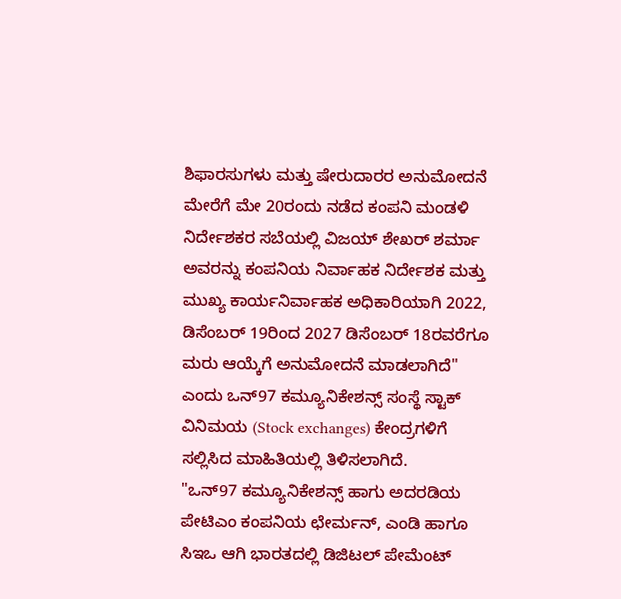ಶಿಫಾರಸುಗಳು ಮತ್ತು ಷೇರುದಾರರ ಅನುಮೋದನೆ ಮೇರೆಗೆ ಮೇ 20ರಂದು ನಡೆದ ಕಂಪನಿ ಮಂಡಳಿ ನಿರ್ದೇಶಕರ ಸಬೆಯಲ್ಲಿ ವಿಜಯ್ ಶೇಖರ್ ಶರ್ಮಾ ಅವರನ್ನು ಕಂಪನಿಯ ನಿರ್ವಾಹಕ ನಿರ್ದೇಶಕ ಮತ್ತು ಮುಖ್ಯ ಕಾರ್ಯನಿರ್ವಾಹಕ ಅಧಿಕಾರಿಯಾಗಿ 2022, ಡಿಸೆಂಬರ್ 19ರಿಂದ 2027 ಡಿಸೆಂಬರ್ 18ರವರೆಗೂ ಮರು ಆಯ್ಕೆಗೆ ಅನುಮೋದನೆ ಮಾಡಲಾಗಿದೆ" ಎಂದು ಒನ್97 ಕಮ್ಯೂನಿಕೇಶನ್ಸ್ ಸಂಸ್ಥೆ ಸ್ಟಾಕ್ ವಿನಿಮಯ (Stock exchanges) ಕೇಂದ್ರಗಳಿಗೆ ಸಲ್ಲಿಸಿದ ಮಾಹಿತಿಯಲ್ಲಿ ತಿಳಿಸಲಾಗಿದೆ.
"ಒನ್97 ಕಮ್ಯೂನಿಕೇಶನ್ಸ್ ಹಾಗು ಅದರಡಿಯ ಪೇಟಿಎಂ ಕಂಪನಿಯ ಛೇರ್ಮನ್, ಎಂಡಿ ಹಾಗೂ ಸಿಇಒ ಆಗಿ ಭಾರತದಲ್ಲಿ ಡಿಜಿಟಲ್ ಪೇಮೆಂಟ್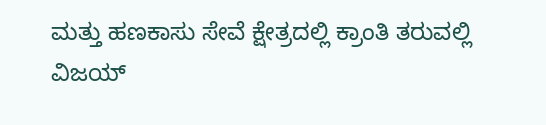ಮತ್ತು ಹಣಕಾಸು ಸೇವೆ ಕ್ಷೇತ್ರದಲ್ಲಿ ಕ್ರಾಂತಿ ತರುವಲ್ಲಿ ವಿಜಯ್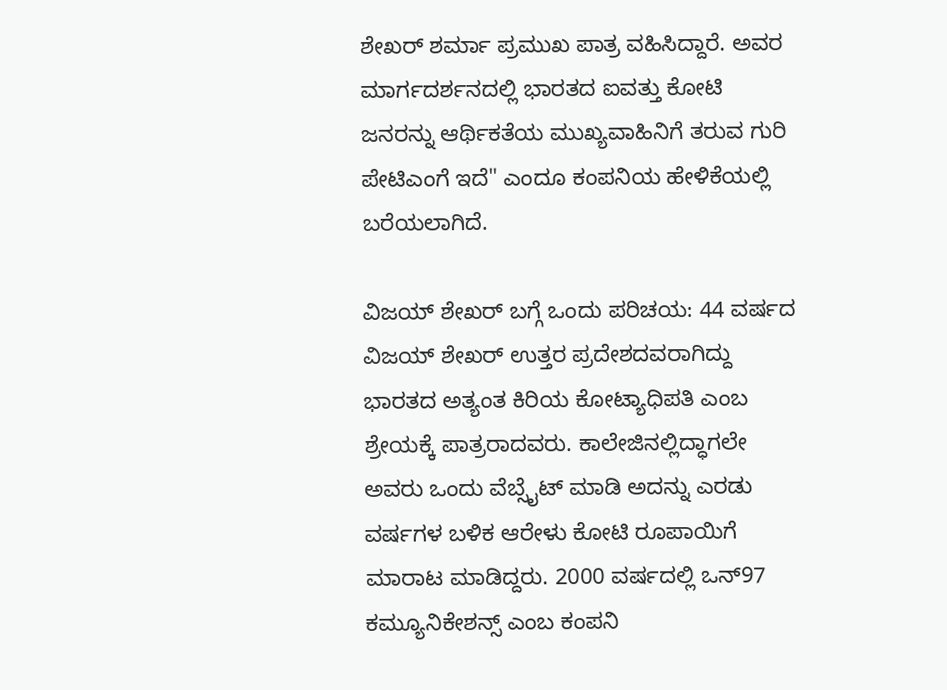ಶೇಖರ್ ಶರ್ಮಾ ಪ್ರಮುಖ ಪಾತ್ರ ವಹಿಸಿದ್ದಾರೆ. ಅವರ ಮಾರ್ಗದರ್ಶನದಲ್ಲಿ ಭಾರತದ ಐವತ್ತು ಕೋಟಿ ಜನರನ್ನು ಆರ್ಥಿಕತೆಯ ಮುಖ್ಯವಾಹಿನಿಗೆ ತರುವ ಗುರಿ ಪೇಟಿಎಂಗೆ ಇದೆ" ಎಂದೂ ಕಂಪನಿಯ ಹೇಳಿಕೆಯಲ್ಲಿ ಬರೆಯಲಾಗಿದೆ.

ವಿಜಯ್ ಶೇಖರ್ ಬಗ್ಗೆ ಒಂದು ಪರಿಚಯ: 44 ವರ್ಷದ ವಿಜಯ್ ಶೇಖರ್ ಉತ್ತರ ಪ್ರದೇಶದವರಾಗಿದ್ದು ಭಾರತದ ಅತ್ಯಂತ ಕಿರಿಯ ಕೋಟ್ಯಾಧಿಪತಿ ಎಂಬ ಶ್ರೇಯಕ್ಕೆ ಪಾತ್ರರಾದವರು. ಕಾಲೇಜಿನಲ್ಲಿದ್ಧಾಗಲೇ ಅವರು ಒಂದು ವೆಬ್ಸೈಟ್ ಮಾಡಿ ಅದನ್ನು ಎರಡು ವರ್ಷಗಳ ಬಳಿಕ ಆರೇಳು ಕೋಟಿ ರೂಪಾಯಿಗೆ ಮಾರಾಟ ಮಾಡಿದ್ದರು. 2000 ವರ್ಷದಲ್ಲಿ ಒನ್97 ಕಮ್ಯೂನಿಕೇಶನ್ಸ್ ಎಂಬ ಕಂಪನಿ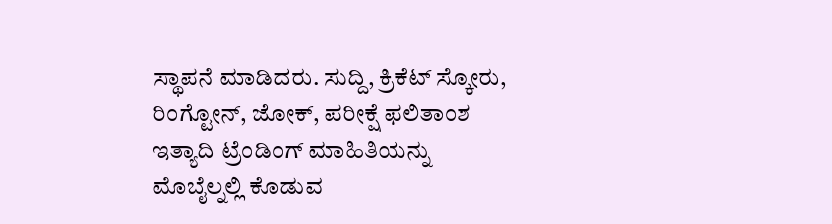ಸ್ಥಾಪನೆ ಮಾಡಿದರು. ಸುದ್ದಿ, ಕ್ರಿಕೆಟ್ ಸ್ಕೋರು, ರಿಂಗ್ಟೋನ್, ಜೋಕ್, ಪರೀಕ್ಷೆ ಫಲಿತಾಂಶ ಇತ್ಯಾದಿ ಟ್ರೆಂಡಿಂಗ್ ಮಾಹಿತಿಯನ್ನು ಮೊಬೈಲ್ನಲ್ಲಿ ಕೊಡುವ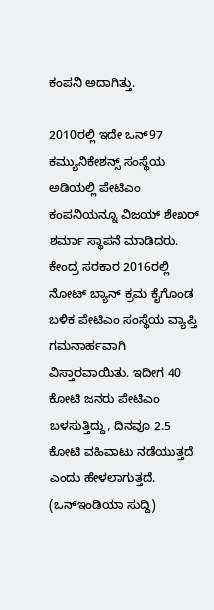ಕಂಪನಿ ಅದಾಗಿತ್ತು.

2010ರಲ್ಲಿ ಇದೇ ಒನ್97 ಕಮ್ಯುನಿಕೇಶನ್ಸ್ ಸಂಸ್ಥೆಯ ಅಡಿಯಲ್ಲಿ ಪೇಟಿಎಂ ಕಂಪನಿಯನ್ನೂ ವಿಜಯ್ ಶೇಖರ್ ಶರ್ಮಾ ಸ್ಥಾಪನೆ ಮಾಡಿದರು. ಕೇಂದ್ರ ಸರಕಾರ 2016ರಲ್ಲಿ ನೋಟ್ ಬ್ಯಾನ್ ಕ್ರಮ ಕೈಗೊಂಡ ಬಳಿಕ ಪೇಟಿಎಂ ಸಂಸ್ಥೆಯ ವ್ಯಾಪ್ತಿ ಗಮನಾರ್ಹವಾಗಿ ವಿಸ್ತಾರವಾಯಿತು. ಇದೀಗ 40 ಕೋಟಿ ಜನರು ಪೇಟಿಎಂ ಬಳಸುತ್ತಿದ್ದು, ದಿನವೂ 2.5 ಕೋಟಿ ವಹಿವಾಟು ನಡೆಯುತ್ತದೆ ಎಂದು ಹೇಳಲಾಗುತ್ತದೆ.
(ಒನ್ಇಂಡಿಯಾ ಸುದ್ದಿ)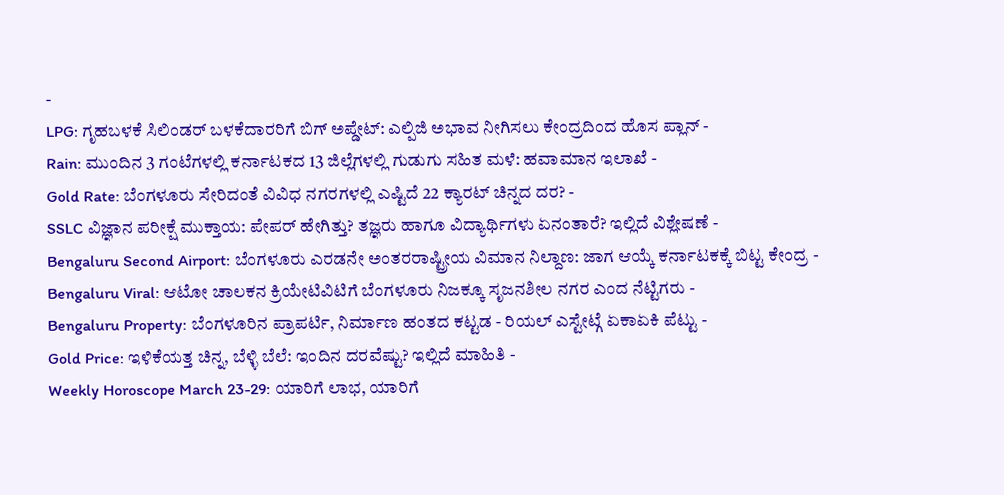-
LPG: ಗೃಹಬಳಕೆ ಸಿಲಿಂಡರ್ ಬಳಕೆದಾರರಿಗೆ ಬಿಗ್ ಅಪ್ಡೇಟ್: ಎಲ್ಪಿಜಿ ಅಭಾವ ನೀಗಿಸಲು ಕೇಂದ್ರದಿಂದ ಹೊಸ ಪ್ಲಾನ್ -
Rain: ಮುಂದಿನ 3 ಗಂಟೆಗಳಲ್ಲಿ ಕರ್ನಾಟಕದ 13 ಜಿಲ್ಲೆಗಳಲ್ಲಿ ಗುಡುಗು ಸಹಿತ ಮಳೆ: ಹವಾಮಾನ ಇಲಾಖೆ -
Gold Rate: ಬೆಂಗಳೂರು ಸೇರಿದಂತೆ ವಿವಿಧ ನಗರಗಳಲ್ಲಿ ಎಷ್ಟಿದೆ 22 ಕ್ಯಾರಟ್ ಚಿನ್ನದ ದರ? -
SSLC ವಿಜ್ಞಾನ ಪರೀಕ್ಷೆ ಮುಕ್ತಾಯ: ಪೇಪರ್ ಹೇಗಿತ್ತು? ತಜ್ಞರು ಹಾಗೂ ವಿದ್ಯಾರ್ಥಿಗಳು ಏನಂತಾರೆ? ಇಲ್ಲಿದೆ ವಿಶ್ಲೇಷಣೆ -
Bengaluru Second Airport: ಬೆಂಗಳೂರು ಎರಡನೇ ಅಂತರರಾಷ್ಟ್ರೀಯ ವಿಮಾನ ನಿಲ್ದಾಣ: ಜಾಗ ಆಯ್ಕೆ ಕರ್ನಾಟಕಕ್ಕೆ ಬಿಟ್ಟ ಕೇಂದ್ರ -
Bengaluru Viral: ಆಟೋ ಚಾಲಕನ ಕ್ರಿಯೇಟಿವಿಟಿಗೆ ಬೆಂಗಳೂರು ನಿಜಕ್ಕೂ ಸೃಜನಶೀಲ ನಗರ ಎಂದ ನೆಟ್ಟಿಗರು -
Bengaluru Property: ಬೆಂಗಳೂರಿನ ಪ್ರಾಪರ್ಟಿ, ನಿರ್ಮಾಣ ಹಂತದ ಕಟ್ಟಡ - ರಿಯಲ್ ಎಸ್ಟೇಟ್ಗೆ ಏಕಾಏಕಿ ಪೆಟ್ಟು -
Gold Price: ಇಳಿಕೆಯತ್ತ ಚಿನ್ನ, ಬೆಳ್ಳಿ ಬೆಲೆ: ಇಂದಿನ ದರವೆಷ್ಟು? ಇಲ್ಲಿದೆ ಮಾಹಿತಿ -
Weekly Horoscope March 23-29: ಯಾರಿಗೆ ಲಾಭ, ಯಾರಿಗೆ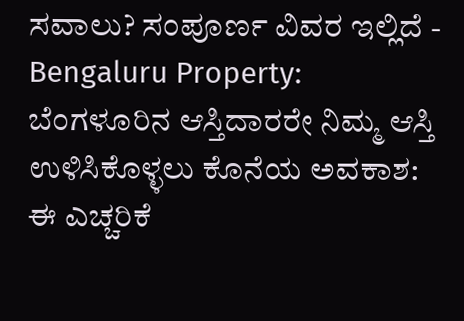ಸವಾಲು? ಸಂಪೂರ್ಣ ವಿವರ ಇಲ್ಲಿದೆ -
Bengaluru Property: ಬೆಂಗಳೂರಿನ ಆಸ್ತಿದಾರರೇ ನಿಮ್ಮ ಆಸ್ತಿ ಉಳಿಸಿಕೊಳ್ಳಲು ಕೊನೆಯ ಅವಕಾಶ: ಈ ಎಚ್ಚರಿಕೆ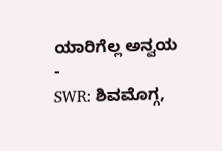ಯಾರಿಗೆಲ್ಲ ಅನ್ವಯ -
SWR: ಶಿವಮೊಗ್ಗ,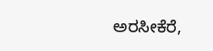ಅರಸೀಕೆರೆ,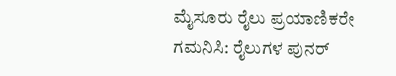ಮೈಸೂರು ರೈಲು ಪ್ರಯಾಣಿಕರೇ ಗಮನಿಸಿ: ರೈಲುಗಳ ಪುನರ್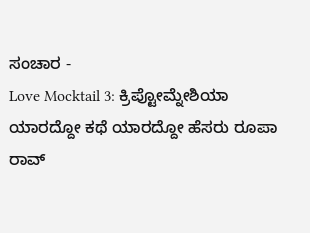ಸಂಚಾರ -
Love Mocktail 3: ಕ್ರಿಪ್ಟೋಮ್ನೇಶಿಯಾ ಯಾರದ್ದೋ ಕಥೆ ಯಾರದ್ದೋ ಹೆಸರು ರೂಪಾ ರಾವ್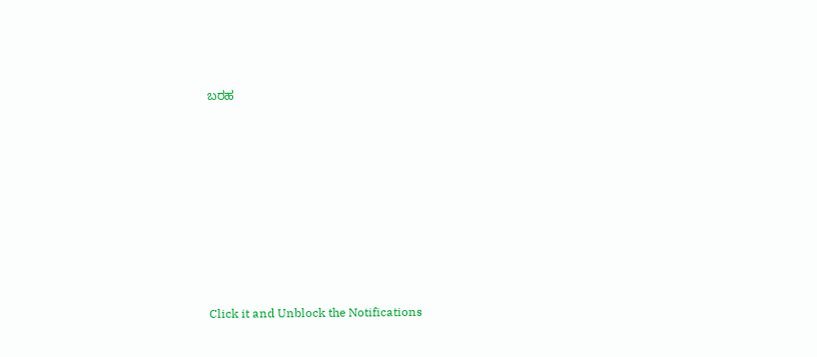ಬರಹ












Click it and Unblock the Notifications